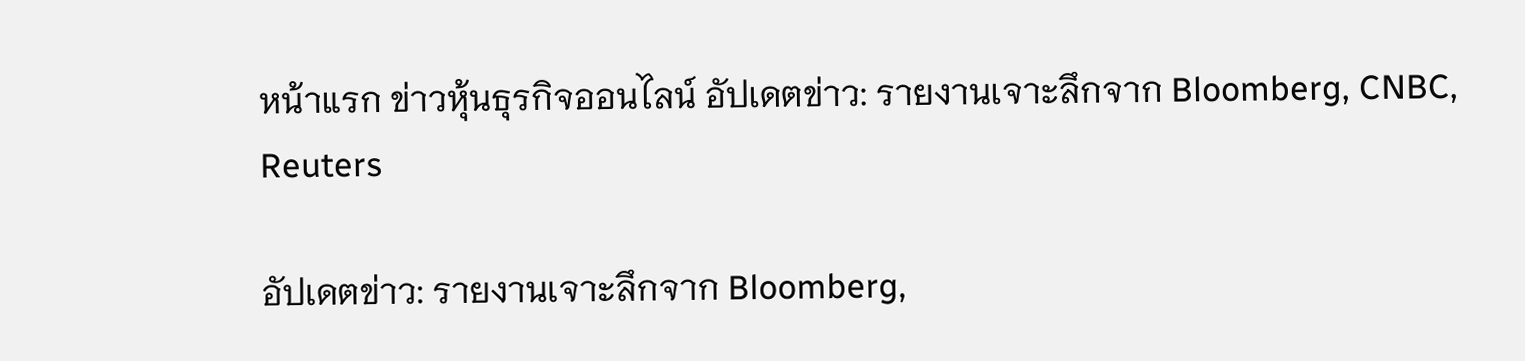หน้าแรก ข่าวหุ้นธุรกิจออนไลน์ อัปเดตข่าว: รายงานเจาะลึกจาก Bloomberg, CNBC, Reuters

อัปเดตข่าว: รายงานเจาะลึกจาก Bloomberg,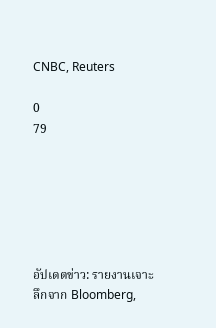CNBC, Reuters

0
79






อัปเดตข่าว: รายงานเจาะลึกจาก Bloomberg,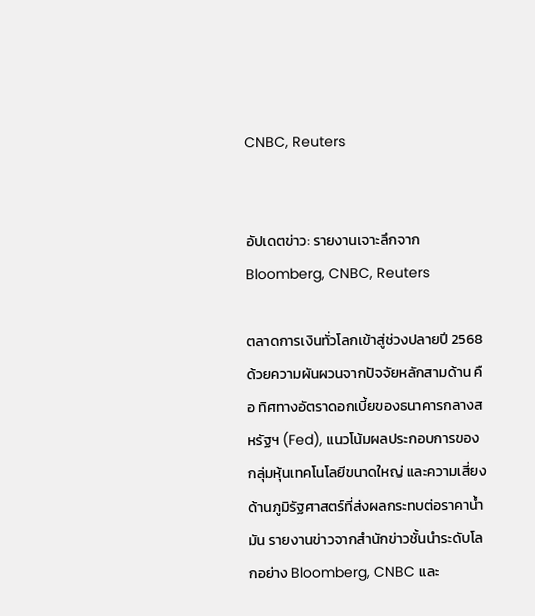CNBC, Reuters


อัปเดตข่าว: รายงานเจาะลึกจาก Bloomberg, CNBC, Reuters

ตลาดการเงินทั่วโลกเข้าสู่ช่วงปลายปี 2568 ด้วยความผันผวนจากปัจจัยหลักสามด้าน คือ ทิศทางอัตราดอกเบี้ยของธนาคารกลางสหรัฐฯ (Fed), แนวโน้มผลประกอบการของกลุ่มหุ้นเทคโนโลยีขนาดใหญ่ และความเสี่ยงด้านภูมิรัฐศาสตร์ที่ส่งผลกระทบต่อราคาน้ำมัน รายงานข่าวจากสำนักข่าวชั้นนำระดับโลกอย่าง Bloomberg, CNBC และ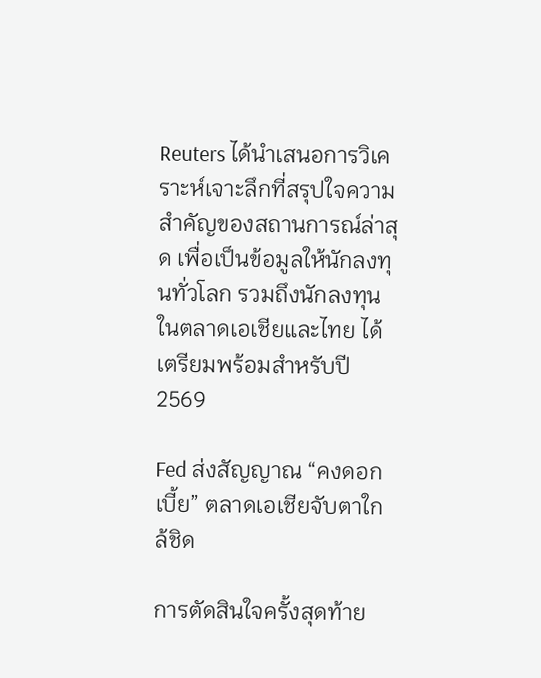Reuters ได้นำเสนอการวิเคราะห์เจาะลึกที่สรุปใจความสำคัญของสถานการณ์ล่าสุด เพื่อเป็นข้อมูลให้นักลงทุนทั่วโลก รวมถึงนักลงทุนในตลาดเอเชียและไทย ได้เตรียมพร้อมสำหรับปี 2569

Fed ส่งสัญญาณ “คงดอกเบี้ย” ตลาดเอเชียจับตาใกล้ชิด

การตัดสินใจครั้งสุดท้าย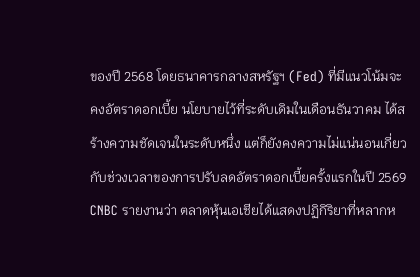ของปี 2568 โดยธนาคารกลางสหรัฐฯ (Fed) ที่มีแนวโน้มจะ คงอัตราดอกเบี้ย นโยบายไว้ที่ระดับเดิมในเดือนธันวาคม ได้สร้างความชัดเจนในระดับหนึ่ง แต่ก็ยังคงความไม่แน่นอนเกี่ยวกับช่วงเวลาของการปรับลดอัตราดอกเบี้ยครั้งแรกในปี 2569 CNBC รายงานว่า ตลาดหุ้นเอเชียได้แสดงปฏิกิริยาที่หลากห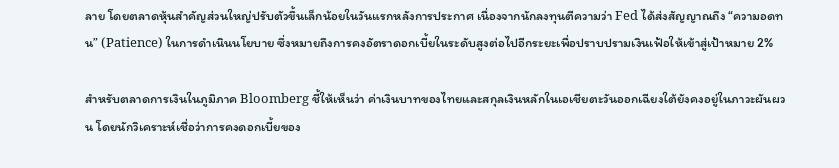ลาย โดยตลาดหุ้นสำคัญส่วนใหญ่ปรับตัวขึ้นเล็กน้อยในวันแรกหลังการประกาศ เนื่องจากนักลงทุนตีความว่า Fed ได้ส่งสัญญาณถึง “ความอดทน” (Patience) ในการดำเนินนโยบาย ซึ่งหมายถึงการคงอัตราดอกเบี้ยในระดับสูงต่อไปอีกระยะเพื่อปราบปรามเงินเฟ้อให้เข้าสู่เป้าหมาย 2%

สำหรับตลาดการเงินในภูมิภาค Bloomberg ชี้ให้เห็นว่า ค่าเงินบาทของไทยและสกุลเงินหลักในเอเชียตะวันออกเฉียงใต้ยังคงอยู่ในภาวะผันผวน โดยนักวิเคราะห์เชื่อว่าการคงดอกเบี้ยของ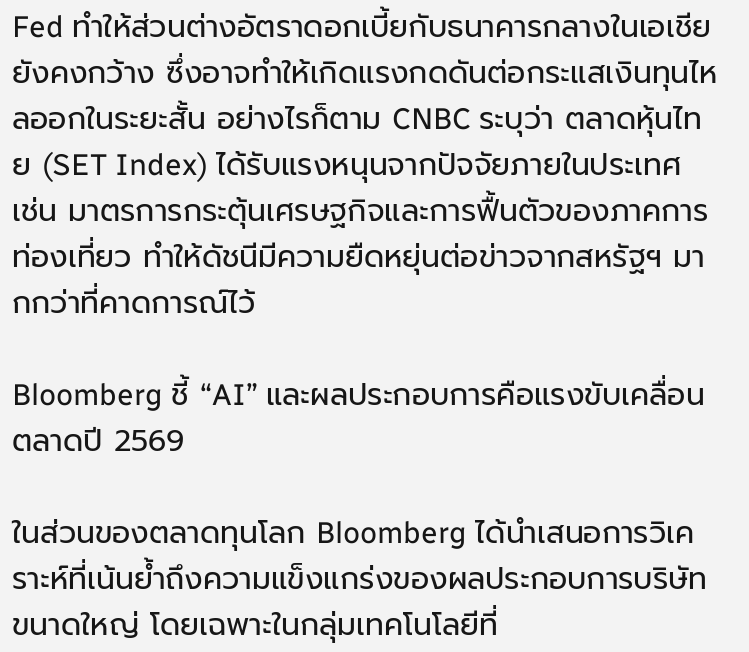Fed ทำให้ส่วนต่างอัตราดอกเบี้ยกับธนาคารกลางในเอเชียยังคงกว้าง ซึ่งอาจทำให้เกิดแรงกดดันต่อกระแสเงินทุนไหลออกในระยะสั้น อย่างไรก็ตาม CNBC ระบุว่า ตลาดหุ้นไทย (SET Index) ได้รับแรงหนุนจากปัจจัยภายในประเทศ เช่น มาตรการกระตุ้นเศรษฐกิจและการฟื้นตัวของภาคการท่องเที่ยว ทำให้ดัชนีมีความยืดหยุ่นต่อข่าวจากสหรัฐฯ มากกว่าที่คาดการณ์ไว้

Bloomberg ชี้ “AI” และผลประกอบการคือแรงขับเคลื่อนตลาดปี 2569

ในส่วนของตลาดทุนโลก Bloomberg ได้นำเสนอการวิเคราะห์ที่เน้นย้ำถึงความแข็งแกร่งของผลประกอบการบริษัทขนาดใหญ่ โดยเฉพาะในกลุ่มเทคโนโลยีที่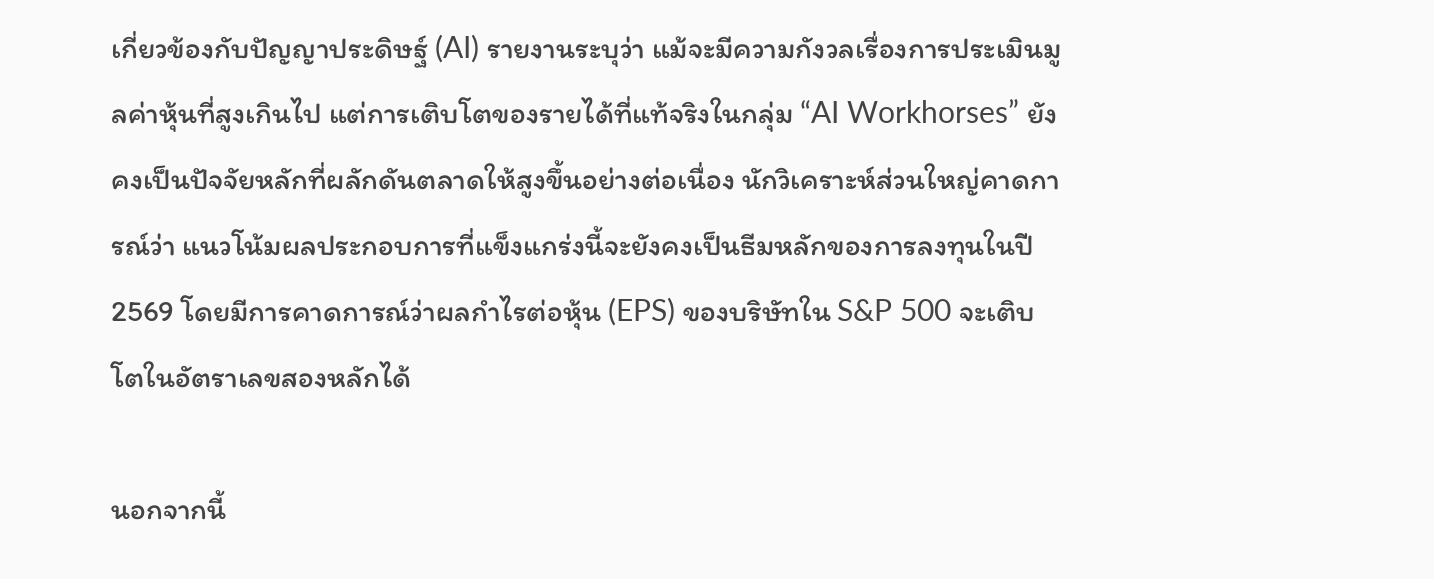เกี่ยวข้องกับปัญญาประดิษฐ์ (AI) รายงานระบุว่า แม้จะมีความกังวลเรื่องการประเมินมูลค่าหุ้นที่สูงเกินไป แต่การเติบโตของรายได้ที่แท้จริงในกลุ่ม “AI Workhorses” ยังคงเป็นปัจจัยหลักที่ผลักดันตลาดให้สูงขึ้นอย่างต่อเนื่อง นักวิเคราะห์ส่วนใหญ่คาดการณ์ว่า แนวโน้มผลประกอบการที่แข็งแกร่งนี้จะยังคงเป็นธีมหลักของการลงทุนในปี 2569 โดยมีการคาดการณ์ว่าผลกำไรต่อหุ้น (EPS) ของบริษัทใน S&P 500 จะเติบโตในอัตราเลขสองหลักได้

นอกจากนี้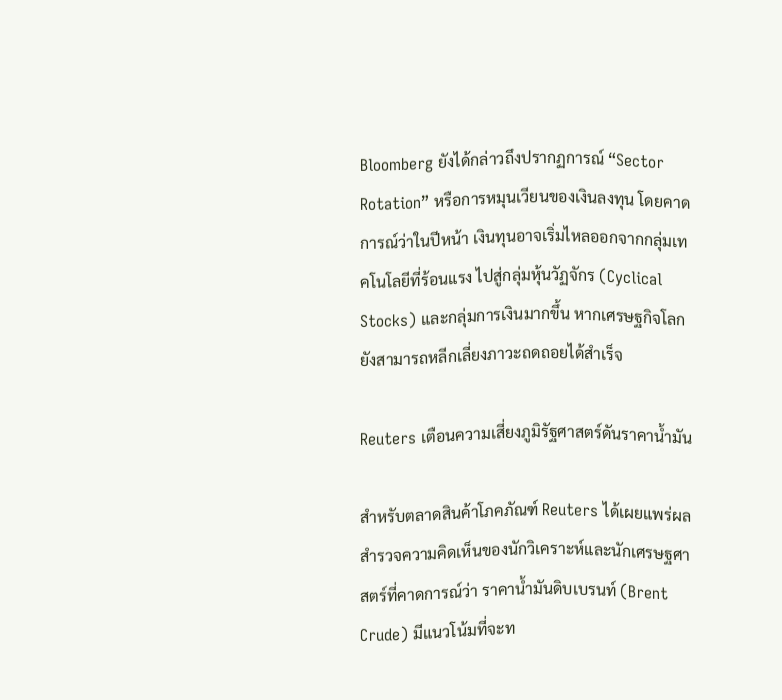Bloomberg ยังได้กล่าวถึงปรากฏการณ์ “Sector Rotation” หรือการหมุนเวียนของเงินลงทุน โดยคาดการณ์ว่าในปีหน้า เงินทุนอาจเริ่มไหลออกจากกลุ่มเทคโนโลยีที่ร้อนแรง ไปสู่กลุ่มหุ้นวัฏจักร (Cyclical Stocks) และกลุ่มการเงินมากขึ้น หากเศรษฐกิจโลกยังสามารถหลีกเลี่ยงภาวะถดถอยได้สำเร็จ

Reuters เตือนความเสี่ยงภูมิรัฐศาสตร์ดันราคาน้ำมัน

สำหรับตลาดสินค้าโภคภัณฑ์ Reuters ได้เผยแพร่ผลสำรวจความคิดเห็นของนักวิเคราะห์และนักเศรษฐศาสตร์ที่คาดการณ์ว่า ราคาน้ำมันดิบเบรนท์ (Brent Crude) มีแนวโน้มที่จะท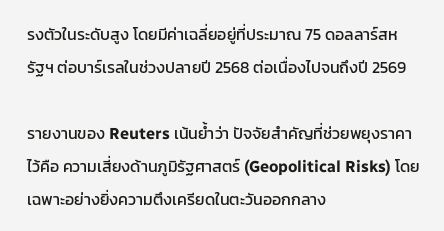รงตัวในระดับสูง โดยมีค่าเฉลี่ยอยู่ที่ประมาณ 75 ดอลลาร์สหรัฐฯ ต่อบาร์เรลในช่วงปลายปี 2568 ต่อเนื่องไปจนถึงปี 2569

รายงานของ Reuters เน้นย้ำว่า ปัจจัยสำคัญที่ช่วยพยุงราคาไว้คือ ความเสี่ยงด้านภูมิรัฐศาสตร์ (Geopolitical Risks) โดยเฉพาะอย่างยิ่งความตึงเครียดในตะวันออกกลาง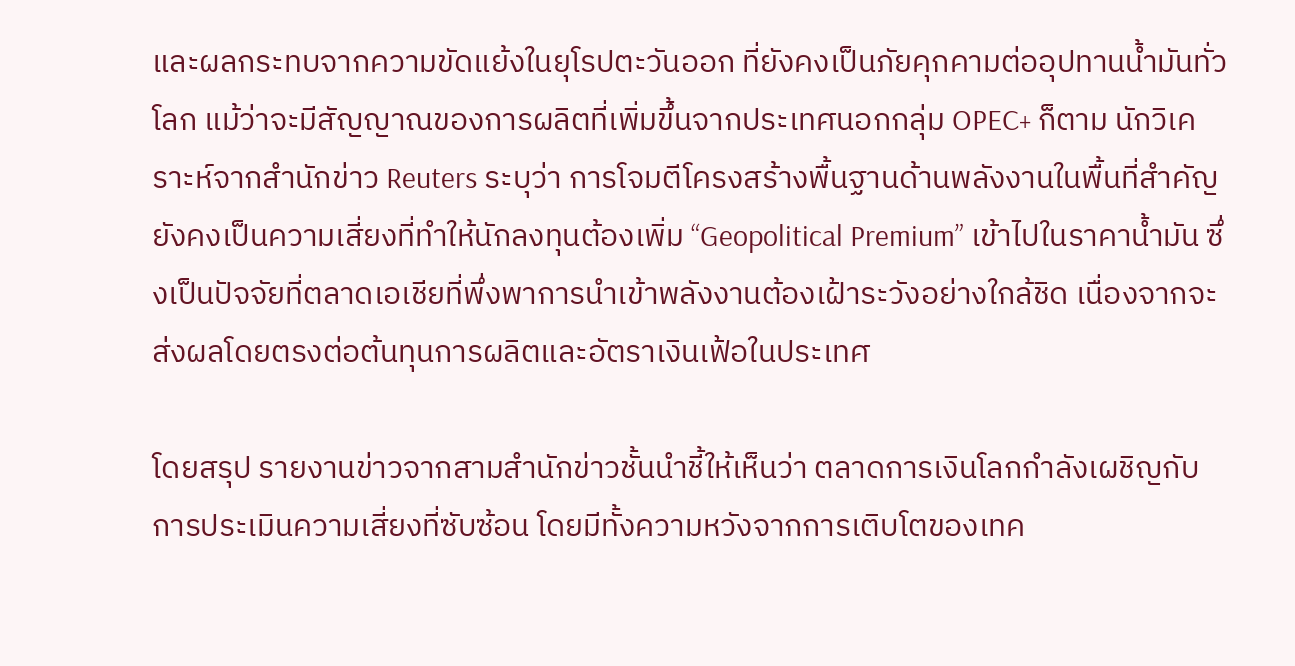และผลกระทบจากความขัดแย้งในยุโรปตะวันออก ที่ยังคงเป็นภัยคุกคามต่ออุปทานน้ำมันทั่วโลก แม้ว่าจะมีสัญญาณของการผลิตที่เพิ่มขึ้นจากประเทศนอกกลุ่ม OPEC+ ก็ตาม นักวิเคราะห์จากสำนักข่าว Reuters ระบุว่า การโจมตีโครงสร้างพื้นฐานด้านพลังงานในพื้นที่สำคัญยังคงเป็นความเสี่ยงที่ทำให้นักลงทุนต้องเพิ่ม “Geopolitical Premium” เข้าไปในราคาน้ำมัน ซึ่งเป็นปัจจัยที่ตลาดเอเชียที่พึ่งพาการนำเข้าพลังงานต้องเฝ้าระวังอย่างใกล้ชิด เนื่องจากจะส่งผลโดยตรงต่อต้นทุนการผลิตและอัตราเงินเฟ้อในประเทศ

โดยสรุป รายงานข่าวจากสามสำนักข่าวชั้นนำชี้ให้เห็นว่า ตลาดการเงินโลกกำลังเผชิญกับการประเมินความเสี่ยงที่ซับซ้อน โดยมีทั้งความหวังจากการเติบโตของเทค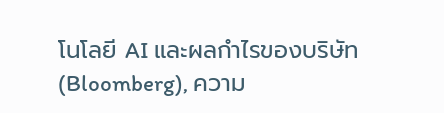โนโลยี AI และผลกำไรของบริษัท (Bloomberg), ความ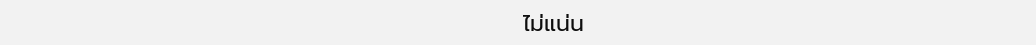ไม่แน่น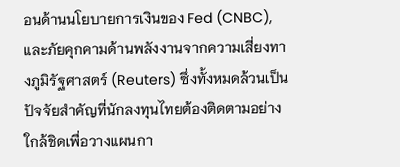อนด้านนโยบายการเงินของ Fed (CNBC), และภัยคุกคามด้านพลังงานจากความเสี่ยงทางภูมิรัฐศาสตร์ (Reuters) ซึ่งทั้งหมดล้วนเป็นปัจจัยสำคัญที่นักลงทุนไทยต้องติดตามอย่างใกล้ชิดเพื่อวางแผนกา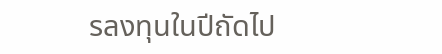รลงทุนในปีถัดไป